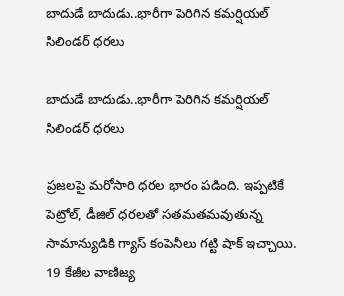బాదుడే బాదుడు..భారీగా పెరిగిన కమర్షియల్ సిలిండర్ ధరలు

బాదుడే బాదుడు..భారీగా పెరిగిన కమర్షియల్  సిలిండర్ ధరలు

ప్రజలపై మరోసారి ధరల భారం పడింది. ఇప్పటికే పెట్రోల్, డీజిల్ ధరలతో సతమతమవుతున్న సామాన్యుడికి గ్యాస్ కంపెనీలు గట్టి షాక్ ఇచ్చాయి. 19 కేజీల వాణిజ్య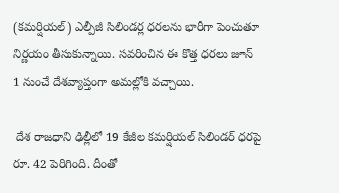(కమర్షియల్) ఎల్పీజీ సిలిండర్ల ధరలను భారీగా పెంచుతూ నిర్ణయం తీసుకున్నాయి. సవరించిన ఈ కొత్త ధరలు జూన్ 1 నుంచే దేశవ్యాప్తంగా అమల్లోకి వచ్చాయి.

 దేశ రాజధాని ఢిల్లీలో 19 కేజీల కమర్షియల్ సిలిండర్ ధరపై రూ. 42 పెరిగింది. దీంతో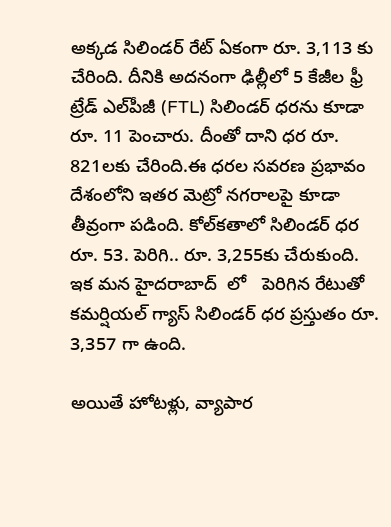అక్కడ సిలిండర్ రేట్ ఏకంగా రూ. 3,113 కు చేరింది. దీనికి అదనంగా ఢిల్లీలో 5 కేజీల ఫ్రీ ట్రేడ్ ఎల్‌పీజీ (FTL) సిలిండర్ ధరను కూడా రూ. 11 పెంచారు. దీంతో దాని ధర రూ. 821లకు చేరింది.ఈ ధరల సవరణ ప్రభావం దేశంలోని ఇతర మెట్రో నగరాలపై కూడా తీవ్రంగా పడింది. కోల్‌కతాలో సిలిండర్ ధర రూ. 53. పెరిగి.. రూ. 3,255కు చేరుకుంది. ఇక మన హైదరాబాద్  లో   పెరిగిన రేటుతో  కమర్షియల్ గ్యాస్ సిలిండర్ ధర ప్రస్తుతం రూ. 3,357 గా ఉంది.

అయితే హోటళ్లు, వ్యాపార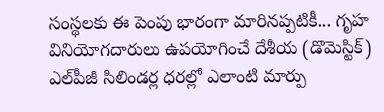సంస్థలకు ఈ పెంపు భారంగా మారినప్పటికీ... గృహ వినియోగదారులు ఉపయోగించే దేశీయ (డొమెస్టిక్) ఎల్‌పీజీ సిలిండర్ల ధరల్లో ఎలాంటి మార్పు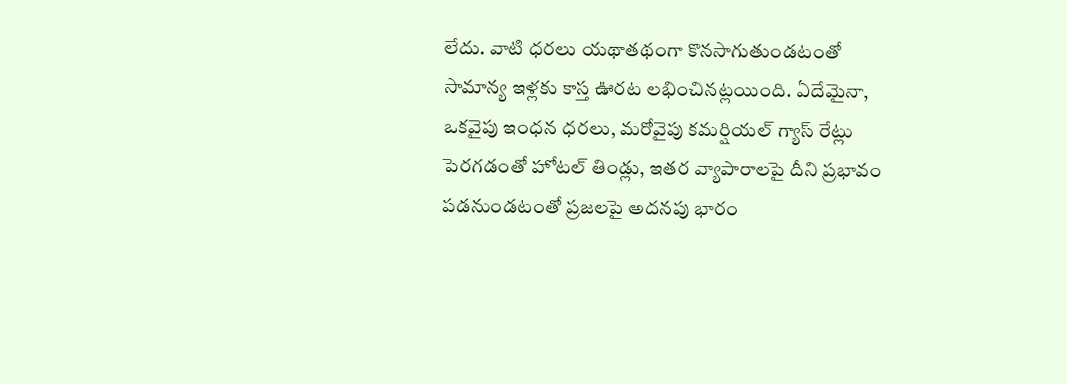లేదు. వాటి ధరలు యథాతథంగా కొనసాగుతుండటంతో సామాన్య ఇళ్లకు కాస్త ఊరట లభించినట్లయింది. ఏదేమైనా, ఒకవైపు ఇంధన ధరలు, మరోవైపు కమర్షియల్ గ్యాస్ రేట్లు పెరగడంతో హోటల్ తిండ్లు, ఇతర వ్యాపారాలపై దీని ప్రభావం పడనుండటంతో ప్రజలపై అదనపు భారం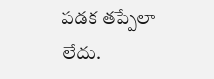పడక తప్పేలా లేదు.